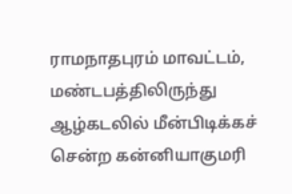ராமநாதபுரம் மாவட்டம், மண்டபத்திலிருந்து ஆழ்கடலில் மீன்பிடிக்கச் சென்ற கன்னியாகுமரி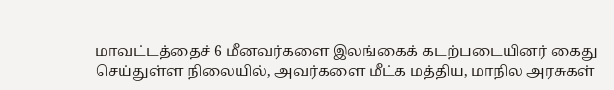மாவட்டத்தைச் 6 மீனவர்களை இலங்கைக் கடற்படையினர் கைது செய்துள்ள நிலையில், அவர்களை மீட்க மத்திய, மாநில அரசுகள்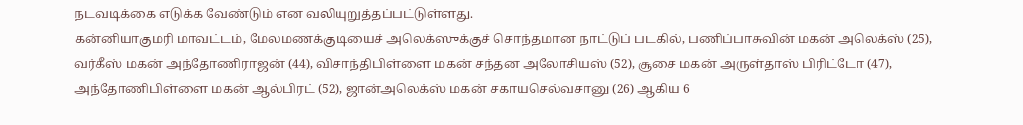நடவடிக்கை எடுக்க வேண்டும் என வலியுறுத்தப்பட்டுள்ளது.
கன்னியாகுமரி மாவட்டம், மேலமணக்குடியைச் அலெக்ஸுக்குச் சொந்தமான நாட்டுப் படகில், பணிப்பாசுவின் மகன் அலெக்ஸ் (25), வர்கீஸ் மகன் அந்தோணிராஜன் (44), விசாந்திபிள்ளை மகன் சந்தன அலோசியஸ் (52), சூசை மகன் அருள்தாஸ் பிரிட்டோ (47), அந்தோணிபிள்ளை மகன் ஆல்பிரட் (52), ஜான்அலெக்ஸ் மகன் சகாயசெல்வசானு (26) ஆகிய 6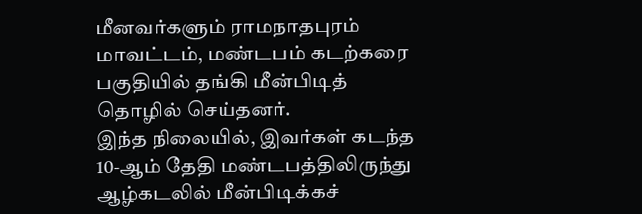மீனவர்களும் ராமநாதபுரம் மாவட்டம், மண்டபம் கடற்கரை பகுதியில் தங்கி மீன்பிடித் தொழில் செய்தனர்.
இந்த நிலையில், இவர்கள் கடந்த 10-ஆம் தேதி மண்டபத்திலிருந்து ஆழ்கடலில் மீன்பிடிக்கச்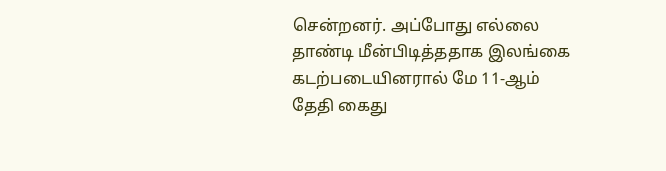சென்றனர். அப்போது எல்லை தாண்டி மீன்பிடித்ததாக இலங்கை கடற்படையினரால் மே 11-ஆம் தேதி கைது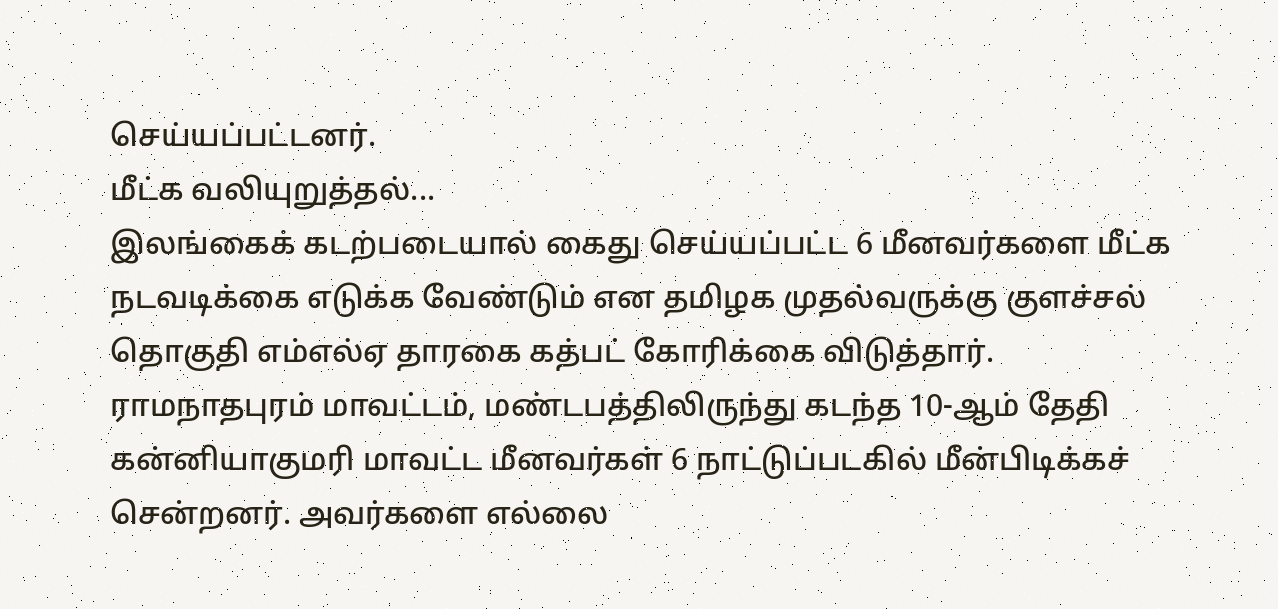செய்யப்பட்டனர்.
மீட்க வலியுறுத்தல்...
இலங்கைக் கடற்படையால் கைது செய்யப்பட்ட 6 மீனவர்களை மீட்க நடவடிக்கை எடுக்க வேண்டும் என தமிழக முதல்வருக்கு குளச்சல் தொகுதி எம்எல்ஏ தாரகை கத்பட் கோரிக்கை விடுத்தார்.
ராமநாதபுரம் மாவட்டம், மண்டபத்திலிருந்து கடந்த 10-ஆம் தேதி கன்னியாகுமரி மாவட்ட மீனவர்கள் 6 நாட்டுப்படகில் மீன்பிடிக்கச் சென்றனர். அவர்களை எல்லை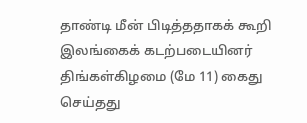தாண்டி மீன் பிடித்ததாகக் கூறி இலங்கைக் கடற்படையினர் திங்கள்கிழமை (மே 11) கைது செய்தது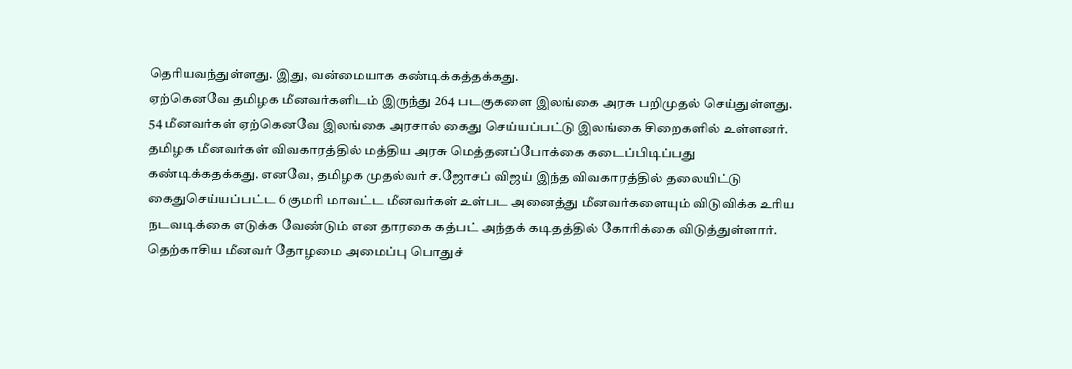தெரியவந்துள்ளது. இது, வன்மையாக கண்டிக்கத்தக்கது.
ஏற்கெனவே தமிழக மீனவர்களிடம் இருந்து 264 படகுகளை இலங்கை அரசு பறிமுதல் செய்துள்ளது. 54 மீனவர்கள் ஏற்கெனவே இலங்கை அரசால் கைது செய்யப்பட்டு இலங்கை சிறைகளில் உள்ளனர். தமிழக மீனவர்கள் விவகாரத்தில் மத்திய அரசு மெத்தனப்போக்கை கடைப்பிடிப்பது கண்டிக்கதக்கது. எனவே, தமிழக முதல்வர் ச.ஜோசப் விஜய் இந்த விவகாரத்தில் தலையிட்டு கைதுசெய்யப்பட்ட 6 குமரி மாவட்ட மீனவர்கள் உள்பட அனைத்து மீனவர்களையும் விடுவிக்க உரிய நடவடிக்கை எடுக்க வேண்டும் என தாரகை கத்பட் அந்தக் கடிதத்தில் கோரிக்கை விடுத்துள்ளார்.
தெற்காசிய மீனவர் தோழமை அமைப்பு பொதுச்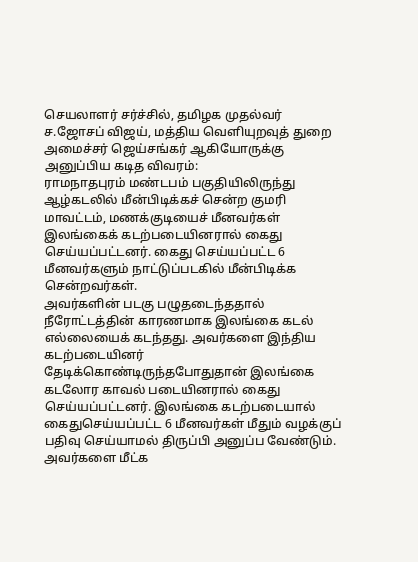செயலாளர் சர்ச்சில், தமிழக முதல்வர் ச.ஜோசப் விஜய், மத்திய வெளியுறவுத் துறை அமைச்சர் ஜெய்சங்கர் ஆகியோருக்கு அனுப்பிய கடித விவரம்:
ராமநாதபுரம் மண்டபம் பகுதியிலிருந்து ஆழ்கடலில் மீன்பிடிக்கச் சென்ற குமரி மாவட்டம், மணக்குடியைச் மீனவர்கள் இலங்கைக் கடற்படையினரால் கைது செய்யப்பட்டனர். கைது செய்யப்பட்ட 6 மீனவர்களும் நாட்டுப்படகில் மீன்பிடிக்க சென்றவர்கள்.
அவர்களின் படகு பழுதடைந்ததால் நீரோட்டத்தின் காரணமாக இலங்கை கடல் எல்லையைக் கடந்தது. அவர்களை இந்திய கடற்படையினர் தேடிக்கொண்டிருந்தபோதுதான் இலங்கை கடலோர காவல் படையினரால் கைது செய்யப்பட்டனர். இலங்கை கடற்படையால் கைதுசெய்யப்பட்ட 6 மீனவர்கள் மீதும் வழக்குப் பதிவு செய்யாமல் திருப்பி அனுப்ப வேண்டும். அவர்களை மீட்க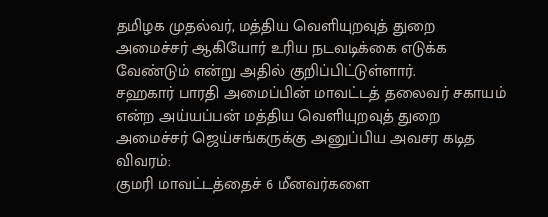தமிழக முதல்வர், மத்திய வெளியுறவுத் துறை அமைச்சர் ஆகியோர் உரிய நடவடிக்கை எடுக்க வேண்டும் என்று அதில் குறிப்பிட்டுள்ளார்.
சஹகார் பாரதி அமைப்பின் மாவட்டத் தலைவர் சகாயம் என்ற அய்யப்பன் மத்திய வெளியுறவுத் துறை அமைச்சர் ஜெய்சங்கருக்கு அனுப்பிய அவசர கடித விவரம்:
குமரி மாவட்டத்தைச் 6 மீனவர்களை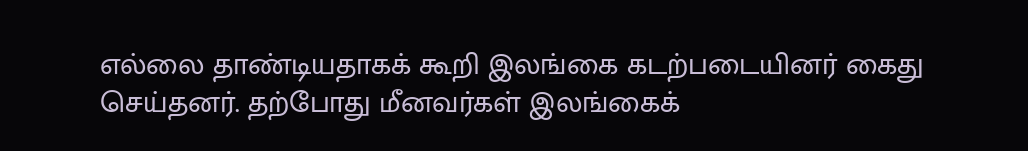எல்லை தாண்டியதாகக் கூறி இலங்கை கடற்படையினர் கைது செய்தனர். தற்போது மீனவர்கள் இலங்கைக்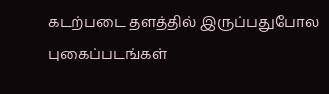கடற்படை தளத்தில் இருப்பதுபோல புகைப்படங்கள்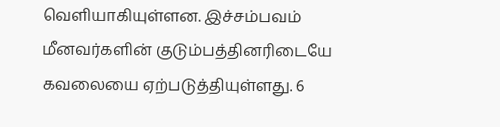வெளியாகியுள்ளன. இச்சம்பவம் மீனவர்களின் குடும்பத்தினரிடையே கவலையை ஏற்படுத்தியுள்ளது. 6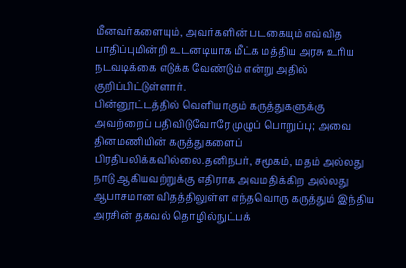மீனவர்களையும், அவர்களின் படகையும் எவ்வித பாதிப்புமின்றி உடனடியாக மீட்க மத்திய அரசு உரிய நடவடிக்கை எடுக்க வேண்டும் என்று அதில் குறிப்பிட்டுள்ளார்.
பின்னூட்டத்தில் வெளியாகும் கருத்துகளுக்கு அவற்றைப் பதிவிடுவோரே முழுப் பொறுப்பு; அவை தினமணியின் கருத்துகளைப் பிரதிபலிக்கவில்லை.தனிநபர், சமூகம், மதம் அல்லது நாடு ஆகியவற்றுக்கு எதிராக அவமதிக்கிற அல்லது ஆபாசமான விதத்திலுள்ள எந்தவொரு கருத்தும் இந்திய அரசின் தகவல் தொழில்நுட்பக்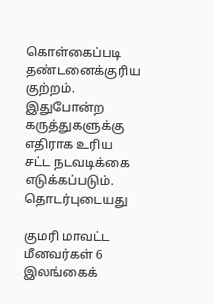கொள்கைப்படி தண்டனைக்குரிய குற்றம். இதுபோன்ற கருத்துகளுக்கு எதிராக உரிய சட்ட நடவடிக்கை எடுக்கப்படும்.
தொடர்புடையது

குமரி மாவட்ட மீனவர்கள் 6 இலங்கைக்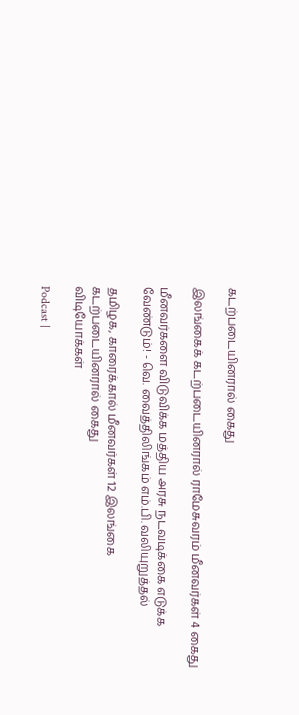கடற்படையினரால் கைது

இலங்கைக் கடற்படையினரால் ராமேசுவரம் மீனவர்கள் 4 கைது

மீனவர்களை விடுவிக்க மத்திய அரசு நடவடிக்கை எடுக்க வேண்டும்! - வெ. வைத்திலிங்கம் எம்.பி. வலியுறுத்தல்

தமிழக, காரைக்கால் மீனவர்கள் 12 இலங்கை கடற்படையினரால் கைது
விடியோக்கள்

Podcast |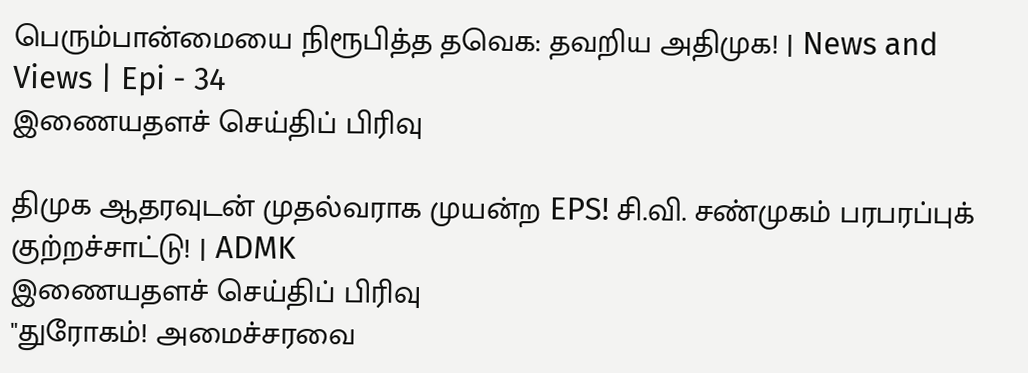பெரும்பான்மையை நிரூபித்த தவெக: தவறிய அதிமுக! | News and Views | Epi - 34
இணையதளச் செய்திப் பிரிவு

திமுக ஆதரவுடன் முதல்வராக முயன்ற EPS! சி.வி. சண்முகம் பரபரப்புக் குற்றச்சாட்டு! | ADMK
இணையதளச் செய்திப் பிரிவு
"துரோகம்! அமைச்சரவை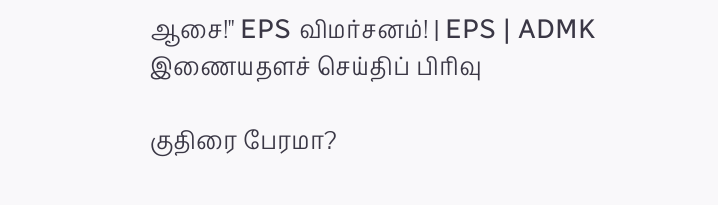ஆசை!" EPS விமர்சனம்! | EPS | ADMK
இணையதளச் செய்திப் பிரிவு

குதிரை பேரமா?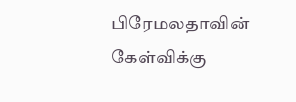பிரேமலதாவின் கேள்விக்கு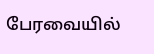பேரவையில்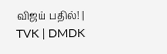விஜய் பதில்! | TVK | DMDK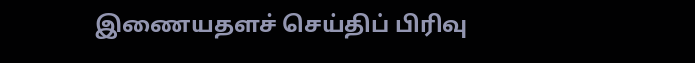இணையதளச் செய்திப் பிரிவு